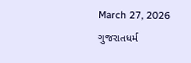March 27, 2026
ગુજરાતધર્મ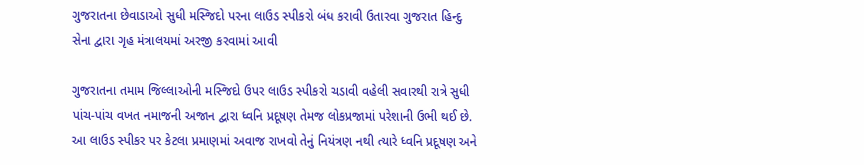ગુજરાતના છેવાડાઓ સુધી મસ્‍જિદો પરના લાઉડ સ્‍પીકરો બંધ કરાવી ઉતારવા ગુજરાત હિન્‍દુ સેના દ્વારા ગૃહ મંત્રાલયમાં અરજી કરવામાં આવી

ગુજરાતના તમામ જિલ્લાઓની મસ્‍જિદો ઉપર લાઉડ સ્‍પીકરો ચડાવી વહેલી સવારથી રાત્રે સુધી પાંચ-પાંચ વખત નમાજની અજાન દ્વારા ધ્‍વનિ પ્રદૂષણ તેમજ લોકપ્રજામાં પરેશાની ઉભી થઈ છે. આ લાઉડ સ્‍પીકર પર કેટલા પ્રમાણમાં અવાજ રાખવો તેનું નિયંત્રણ નથી ત્‍યારે ધ્‍વનિ પ્રદૂષણ અને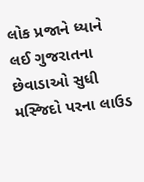લોક પ્રજાને ધ્‍યાને લઈ ગુજરાતના છેવાડાઓ સુધી મસ્‍જિદો પરના લાઉડ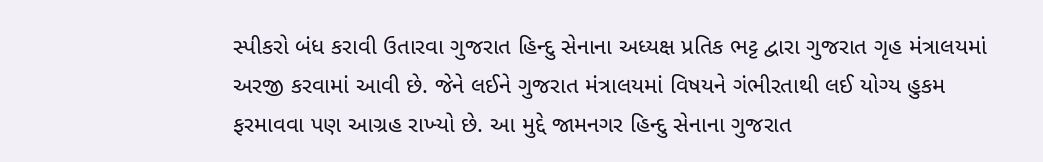સ્‍પીકરો બંધ કરાવી ઉતારવા ગુજરાત હિન્‍દુ સેનાના અધ્‍યક્ષ પ્રતિક ભટ્ટ દ્વારા ગુજરાત ગૃહ મંત્રાલયમાં અરજી કરવામાં આવી છે. જેને લઈને ગુજરાત મંત્રાલયમાં વિષયને ગંભીરતાથી લઈ યોગ્‍ય હુકમ ફરમાવવા પણ આગ્રહ રાખ્‍યો છે. આ મુદ્દે જામનગર હિન્‍દુ સેનાના ગુજરાત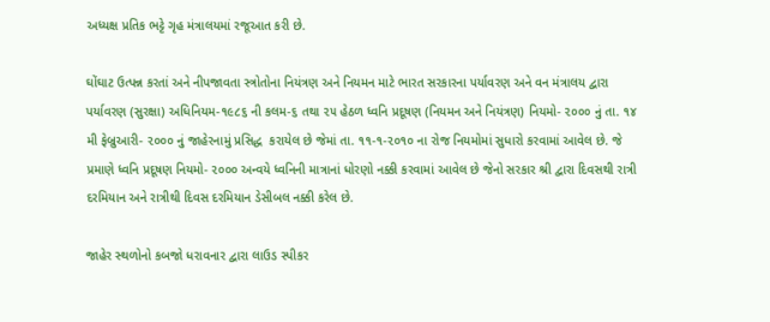અધ્‍યક્ષ પ્રતિક ભટ્ટે ગૃહ મંત્રાલયમાં રજૂઆત કરી છે.

ઘોંઘાટ ઉત્‍પન્ન કરતાં અને નીપજાવતા સ્ત્રોતોના નિયંત્રણ અને નિયમન માટે ભારત સરકારના પર્યાવરણ અને વન મંત્રાલય દ્વારા પર્યાવરણ (સુરક્ષા) અધિનિયમ-૧૯૮૬ ની કલમ-૬ તથા ૨૫ હેઠળ ધ્‍વનિ પ્રદૂષણ (નિયમન અને નિયંત્રણ) નિયમો- ૨૦૦૦ નું તા. ૧૪ મી ફેબ્રુઆરી- ૨૦૦૦ નું જાહેરનામું પ્રસિદ્ધ  કરાયેલ છે જેમાં તા. ૧૧-૧-૨૦૧૦ ના રોજ નિયમોમાં સુધારો કરવામાં આવેલ છે. જે પ્રમાણે ધ્‍વનિ પ્રદૂષણ નિયમો- ૨૦૦૦ અન્‍વયે ધ્‍વનિની માત્રાનાં ધોરણો નક્કી કરવામાં આવેલ છે જેનો સરકાર શ્રી દ્વારા દિવસથી રાત્રી દરમિયાન અને રાત્રીથી દિવસ દરમિયાન ડેસીબલ નક્કી કરેલ છે.

જાહેર સ્‍થળોનો કબજો ધરાવનાર દ્વારા લાઉડ સ્‍પીકર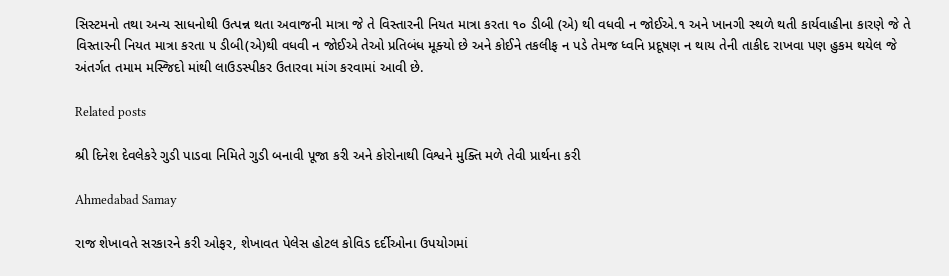સિસ્‍ટમનો તથા અન્‍ય સાધનોથી ઉત્‍પન્ન થતા અવાજની માત્રા જે તે વિસ્‍તારની નિયત માત્રા કરતા ૧૦ ડીબી (એ) થી વધવી ન જોઈએ.૧ અને ખાનગી સ્‍થળે થતી કાર્યવાહીના કારણે જે તે વિસ્‍તારની નિયત માત્રા કરતા ૫ ડીબી(એ)થી વધવી ન જોઈએ તેઓ પ્રતિબંધ મૂક્‍યો છે અને કોઈને તકલીફ ન પડે તેમજ ધ્‍વનિ પ્રદૂષણ ન થાય તેની તાકીદ રાખવા પણ હુકમ થયેલ જે અંતર્ગત તમામ મસ્જિદો માંથી લાઉડસ્પીકર ઉતારવા માંગ કરવામાં આવી છે.

Related posts

શ્રી દિનેશ દેવલેકરે ગુડી પાડવા નિમિતે ગુડી બનાવી પૂજા કરી અને કોરોનાથી વિશ્વને મુક્તિ મળે તેવી પ્રાર્થના કરી

Ahmedabad Samay

રાજ શેખાવતે સરકારને કરી ઓફર, શેખાવત પેલેસ હોટલ કોવિડ દર્દીઓના ઉપયોગમાં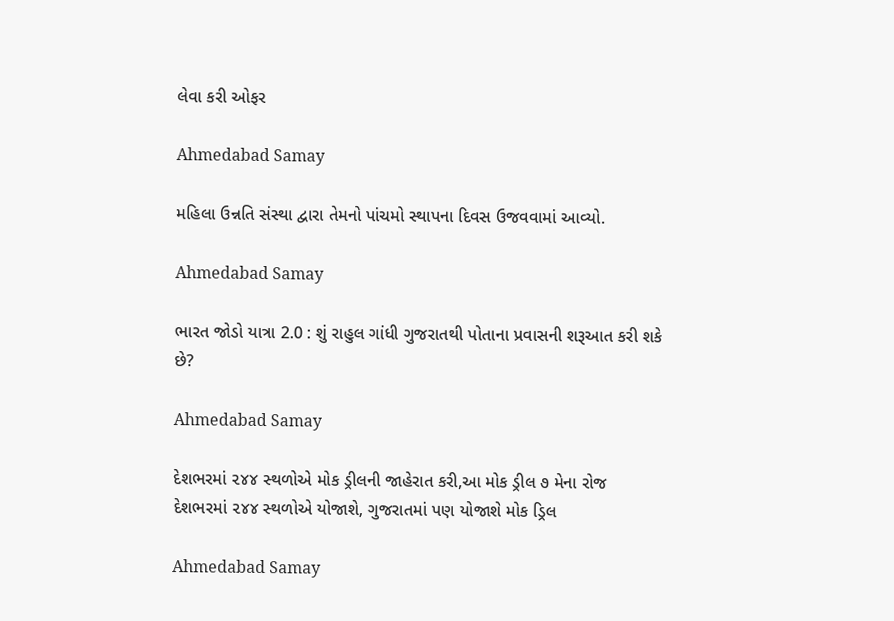લેવા કરી ઓફર

Ahmedabad Samay

મહિલા ઉન્નતિ સંસ્થા દ્વારા તેમનો પાંચમો સ્થાપના દિવસ ઉજવવામાં આવ્યો.

Ahmedabad Samay

ભારત જોડો યાત્રા 2.0 : શું રાહુલ ગાંધી ગુજરાતથી પોતાના પ્રવાસની શરૂઆત કરી શકે છે?

Ahmedabad Samay

દેશભરમાં ૨૪૪ સ્‍થળોએ મોક ડ્રીલની જાહેરાત કરી,આ મોક ડ્રીલ ૭ મેના રોજ દેશભરમાં ૨૪૪ સ્‍થળોએ યોજાશે, ગુજરાતમાં પણ યોજાશે મોક ડ્રિલ

Ahmedabad Samay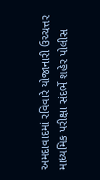અમદાવાદમાં રવિવારે યોજાનારી ઉચ્ચત્તર માધ્યમિક પરીક્ષા સંદર્ભે શહેર પોલીસ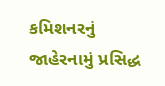કમિશનરનું જાહેરનામું પ્રસિદ્ધ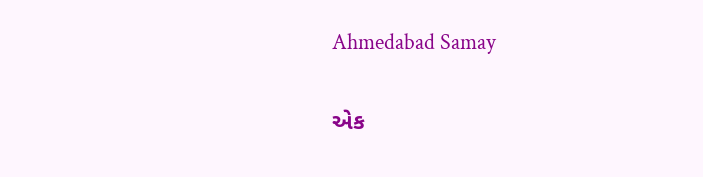Ahmedabad Samay

એક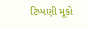ટિપ્પણી મૂકો